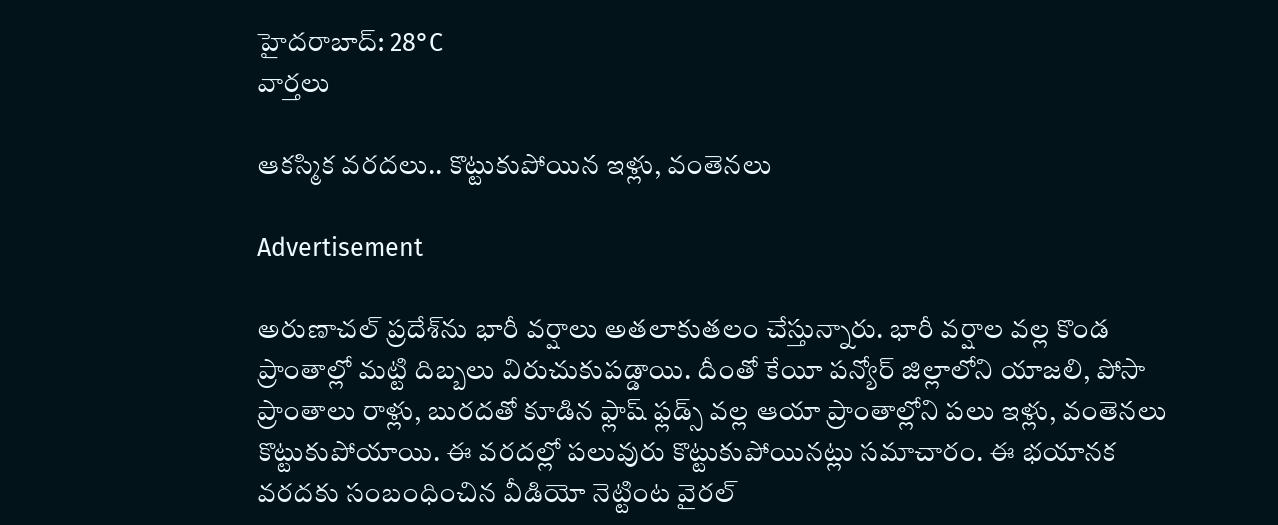హైదరాబాద్: 28°C
వార్తలు

ఆకస్మిక వరదలు.. కొట్టుకుపోయిన ఇళ్లు, వంతెనలు

Advertisement

అరుణాచల్ ప్రదేశ్‌ను భారీ వర్షాలు అతలాకుతలం చేస్తున్నారు. భారీ వర్షాల వల్ల కొండ ప్రాంతాల్లో మట్టి దిబ్బలు విరుచుకుపడ్డాయి. దీంతో కేయీ పన్యోర్ జిల్లాలోని యాజలి, పోసా ప్రాంతాలు రాళ్లు, బురదతో కూడిన ఫ్లాష్ ఫ్లడ్స్ వల్ల ఆయా ప్రాంతాల్లోని పలు ఇళ్లు, వంతెనలు కొట్టుకుపోయాయి. ఈ వరదల్లో పలువురు కొట్టుకుపోయినట్లు సమాచారం. ఈ భయానక వరదకు సంబంధించిన వీడియో నెట్టింట వైరల్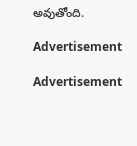అవుతోంది.

Advertisement

Advertisement